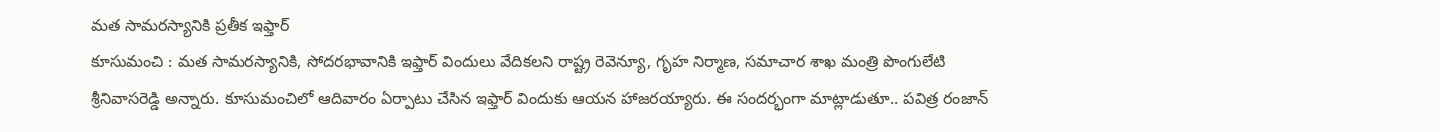మత సామరస్యానికి ప్రతీక ఇఫ్తార్
కూసుమంచి : మత సామరస్యానికి, సోదరభావానికి ఇఫ్తార్ విందులు వేదికలని రాష్ట్ర రెవెన్యూ, గృహ నిర్మాణ, సమాచార శాఖ మంత్రి పొంగులేటి శ్రీనివాసరెడ్డి అన్నారు. కూసుమంచిలో ఆదివారం ఏర్పాటు చేసిన ఇఫ్తార్ విందుకు ఆయన హాజరయ్యారు. ఈ సందర్భంగా మాట్లాడుతూ.. పవిత్ర రంజాన్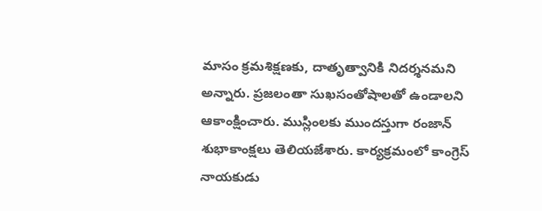మాసం క్రమశిక్షణకు, దాతృత్వానికి నిదర్శనమని అన్నారు. ప్రజలంతా సుఖసంతోషాలతో ఉండాలని ఆకాంక్షించారు. ముస్లింలకు ముందస్తుగా రంజాన్ శుభాకాంక్షలు తెలియజేశారు. కార్యక్రమంలో కాంగ్రెస్ నాయకుడు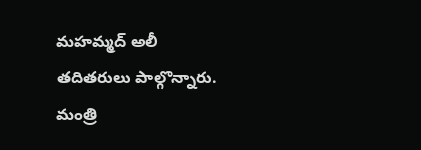మహమ్మద్ అలీ తదితరులు పాల్గొన్నారు.
మంత్రి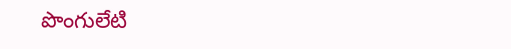పొంగులేటి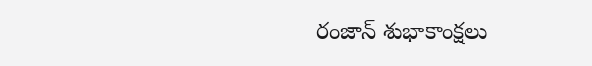రంజాన్ శుభాకాంక్షలు